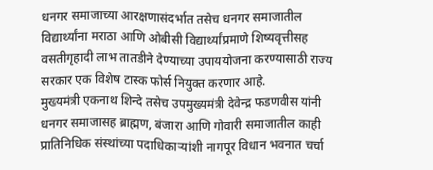धनगर समाजाच्या आरक्षणासंदर्भात तसेच धनगर समाजातील विद्यार्थ्यांना मराठा आणि ओबीसी विद्यार्थ्यांप्रमाणे शिष्यवृत्तीसह वसतीगृहादी लाभ तातडीने देण्याच्या उपाययोजना करण्यासाठी राज्य सरकार एक विशेष टास्क फोर्स नियुक्त करणार आहे.
मुख्यमंत्री एकनाथ शिन्दे तसेच उपमुख्यमंत्री देवेन्द्र फडणवीस यांनी धनगर समाजासह ब्राह्मण, बंजारा आणि गोवारी समाजातील काही प्रातिनिधिक संस्थांच्या पदाधिकाऱ्यांशी नागपूर विधान भवनात चर्चा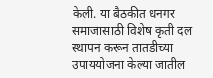केली. या बैठकीत धनगर समाजासाठी विशेष कृती दल स्थापन करून तातडीच्या उपाययोजना केल्या जातील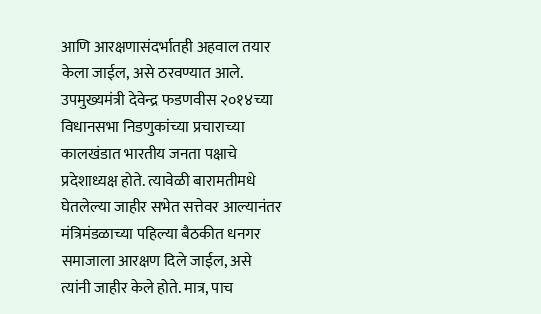आणि आरक्षणासंदर्भातही अहवाल तयार केला जाईल, असे ठरवण्यात आले.
उपमुख्यमंत्री देवेन्द्र फडणवीस २०१४च्या विधानसभा निडणुकांच्या प्रचाराच्या कालखंडात भारतीय जनता पक्षाचे प्रदेशाध्यक्ष होते. त्यावेळी बारामतीमधे घेतलेल्या जाहीर सभेत सत्तेवर आल्यानंतर मंत्रिमंडळाच्या पहिल्या बैठकीत धनगर समाजाला आरक्षण दिले जाईल, असे त्यांनी जाहीर केले होते. मात्र, पाच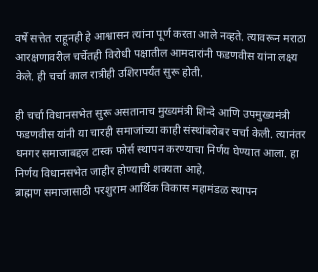वर्षे सत्तेत राहूनही हे आश्वासन त्यांना पूर्ण करता आले नव्हते. त्यावरून मराठा आरक्षणावरील चर्चेतही विरोधी पक्षातील आमदारांनी फडणवीस यांना लक्ष्य केले. ही चर्चा काल रात्रीही उशिरापर्यंत सुरू होती.

ही चर्चा विधानसभेत सुरू असतानाच मुख्यमंत्री शिन्दे आणि उपमुख्यमंत्री फडणवीस यांनी या चारही समाजांच्या काही संस्थांबरोबर चर्चा केली. त्यानंतर धनगर समाजाबद्दल टास्क फोर्स स्थापन करण्याचा निर्णय घेण्यात आला. हा निर्णय विधानसभेत जाहीर होण्याची शक्यता आहे.
ब्राह्मण समाजासाठी परशुराम आर्थिक विकास महामंडळ स्थापन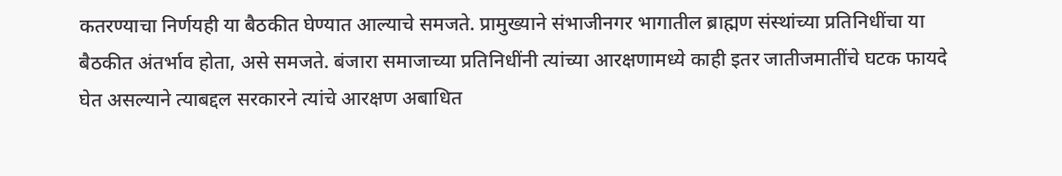कतरण्याचा निर्णयही या बैठकीत घेण्यात आल्याचे समजते. प्रामुख्याने संभाजीनगर भागातील ब्राह्मण संस्थांच्या प्रतिनिधींचा या बैठकीत अंतर्भाव होता, असे समजते. बंजारा समाजाच्या प्रतिनिधींनी त्यांच्या आरक्षणामध्ये काही इतर जातीजमातींचे घटक फायदे घेत असल्याने त्याबद्दल सरकारने त्यांचे आरक्षण अबाधित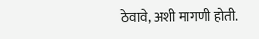ठेवावे, अशी मागणी होती.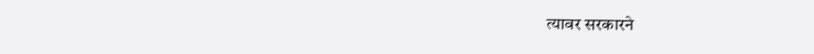त्यावर सरकारने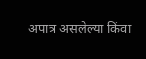अपात्र असलेल्या किंवा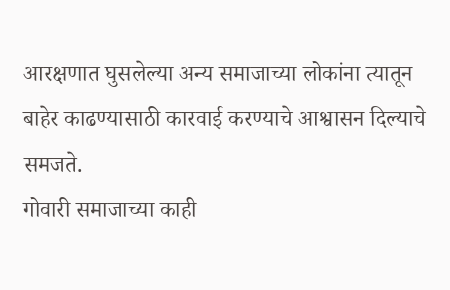आरक्षणात घुसलेल्या अन्य समाजाच्या लोकांना त्यातून बाहेर काढण्यासाठी कारवाई करण्याचे आश्वासन दिल्याचे समजते.
गोवारी समाजाच्या काही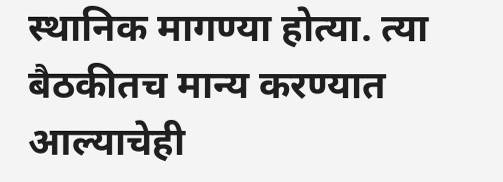स्थानिक मागण्या होत्या. त्या बैठकीतच मान्य करण्यात आल्याचेही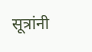सूत्रांनी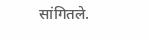सांगितले.